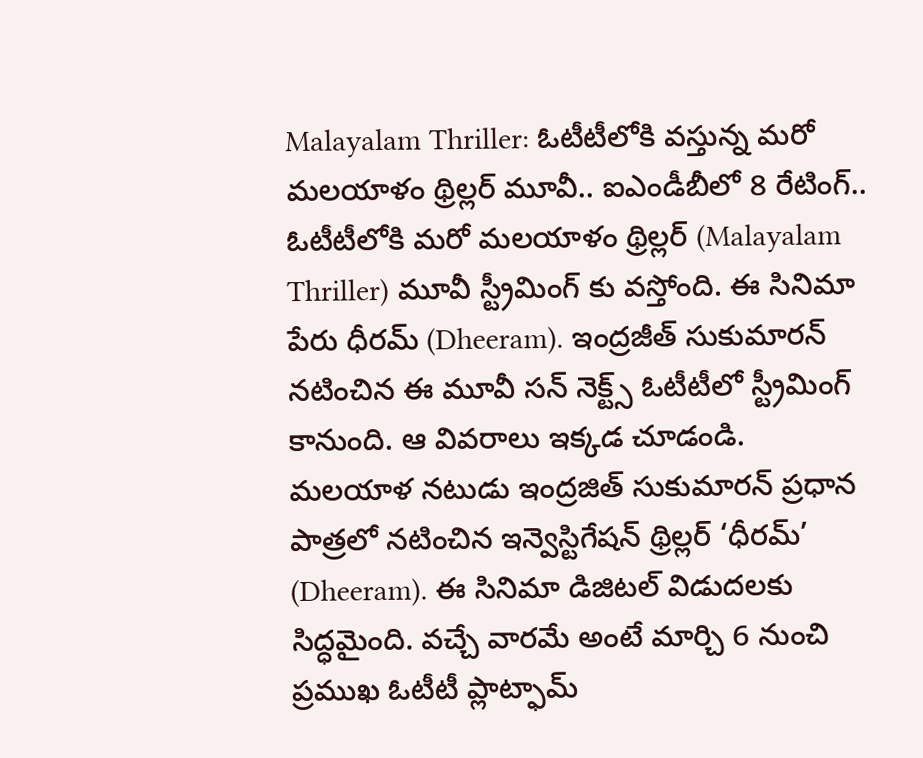Malayalam Thriller: ఓటీటీలోకి వస్తున్న మరో మలయాళం థ్రిల్లర్ మూవీ.. ఐఎండీబీలో 8 రేటింగ్..
ఓటీటీలోకి మరో మలయాళం థ్రిల్లర్ (Malayalam Thriller) మూవీ స్ట్రీమింగ్ కు వస్తోంది. ఈ సినిమా పేరు ధీరమ్ (Dheeram). ఇంద్రజీత్ సుకుమారన్ నటించిన ఈ మూవీ సన్ నెక్ట్స్ ఓటీటీలో స్ట్రీమింగ్ కానుంది. ఆ వివరాలు ఇక్కడ చూడండి.
మలయాళ నటుడు ఇంద్రజిత్ సుకుమారన్ ప్రధాన పాత్రలో నటించిన ఇన్వెస్టిగేషన్ థ్రిల్లర్ ‘ధీరమ్’ (Dheeram). ఈ సినిమా డిజిటల్ విడుదలకు సిద్ధమైంది. వచ్చే వారమే అంటే మార్చి 6 నుంచి ప్రముఖ ఓటీటీ ప్లాట్ఫామ్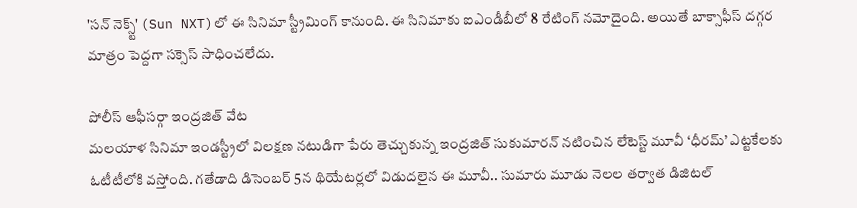'సన్ నెక్స్ట్' (Sun NXT)లో ఈ సినిమా స్ట్రీమింగ్ కానుంది. ఈ సినిమాకు ఐఎండీబీలో 8 రేటింగ్ నమోదైంది. అయితే బాక్సాఫీస్ దగ్గర మాత్రం పెద్దగా సక్సెస్ సాధించలేదు.

పోలీస్ ఆఫీసర్గా ఇంద్రజిత్ వేట
మలయాళ సినిమా ఇండస్ట్రీలో విలక్షణ నటుడిగా పేరు తెచ్చుకున్న ఇంద్రజిత్ సుకుమారన్ నటించిన లేటెస్ట్ మూవీ ‘ధీరమ్’ ఎట్టకేలకు ఓటీటీలోకి వస్తోంది. గతేడాది డిసెంబర్ 5న థియేటర్లలో విడుదలైన ఈ మూవీ.. సుమారు మూడు నెలల తర్వాత డిజిటల్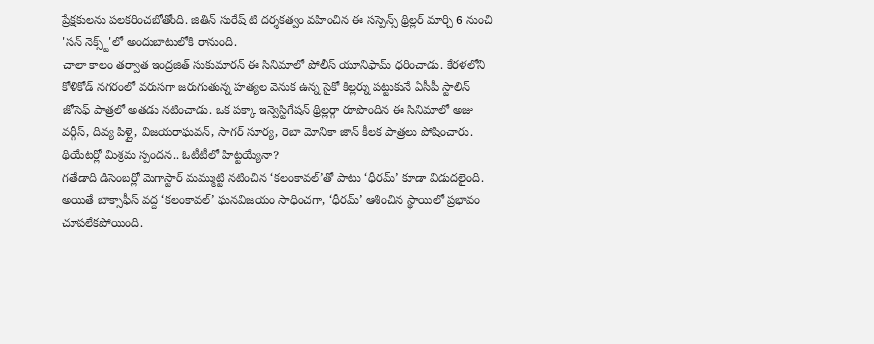ప్రేక్షకులను పలకరించబోతోంది. జితిన్ సురేష్ టి దర్శకత్వం వహించిన ఈ సస్పెన్స్ థ్రిల్లర్ మార్చి 6 నుంచి 'సన్ నెక్స్ట్'లో అందుబాటులోకి రానుంది.
చాలా కాలం తర్వాత ఇంద్రజిత్ సుకుమారన్ ఈ సినిమాలో పోలీస్ యూనిఫామ్ ధరించాడు. కేరళలోని కోళికోడ్ నగరంలో వరుసగా జరుగుతున్న హత్యల వెనుక ఉన్న సైకో కిల్లర్ను పట్టుకునే ఏసీపీ స్టాలిన్ జోసెఫ్ పాత్రలో అతడు నటించాడు. ఒక పక్కా ఇన్వెస్టిగేషన్ థ్రిల్లర్గా రూపొందిన ఈ సినిమాలో అజు వర్గీస్, దివ్య పిళ్లై, విజయరాఘవన్, సాగర్ సూర్య, రెబా మోనికా జాన్ కీలక పాత్రలు పోషించారు.
థియేటర్లో మిశ్రమ స్పందన.. ఓటీటీలో హిట్టయ్యేనా?
గతేడాది డిసెంబర్లో మెగాస్టార్ మమ్ముట్టి నటించిన ‘కలంకావల్’తో పాటు ‘ధీరమ్’ కూడా విడుదలైంది. అయితే బాక్సాఫీస్ వద్ద ‘కలంకావల్’ ఘనవిజయం సాధించగా, ‘ధీరమ్’ ఆశించిన స్థాయిలో ప్రభావం చూపలేకపోయింది.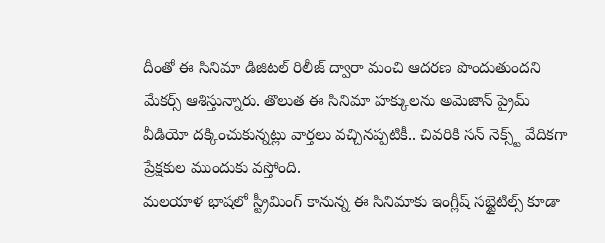దీంతో ఈ సినిమా డిజిటల్ రిలీజ్ ద్వారా మంచి ఆదరణ పొందుతుందని మేకర్స్ ఆశిస్తున్నారు. తొలుత ఈ సినిమా హక్కులను అమెజాన్ ప్రైమ్ వీడియో దక్కించుకున్నట్లు వార్తలు వచ్చినప్పటికీ.. చివరికి సన్ నెక్స్ట్ వేదికగా ప్రేక్షకుల ముందుకు వస్తోంది.
మలయాళ భాషలో స్ట్రీమింగ్ కానున్న ఈ సినిమాకు ఇంగ్లీష్ సబ్టైటిల్స్ కూడా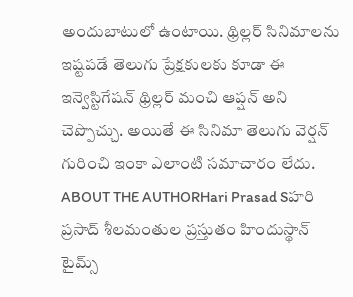అందుబాటులో ఉంటాయి. థ్రిల్లర్ సినిమాలను ఇష్టపడే తెలుగు ప్రేక్షకులకు కూడా ఈ ఇన్వెస్టిగేషన్ థ్రిల్లర్ మంచి ఆప్షన్ అని చెప్పొచ్చు. అయితే ఈ సినిమా తెలుగు వెర్షన్ గురించి ఇంకా ఎలాంటి సమాచారం లేదు.
ABOUT THE AUTHORHari Prasad Sహరి ప్రసాద్ శీలమంతుల ప్రస్తుతం హిందుస్థాన్ టైమ్స్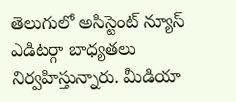తెలుగులో అసిస్టెంట్ న్యూస్ ఎడిటర్గా బాధ్యతలు నిర్వహిస్తున్నారు. మీడియా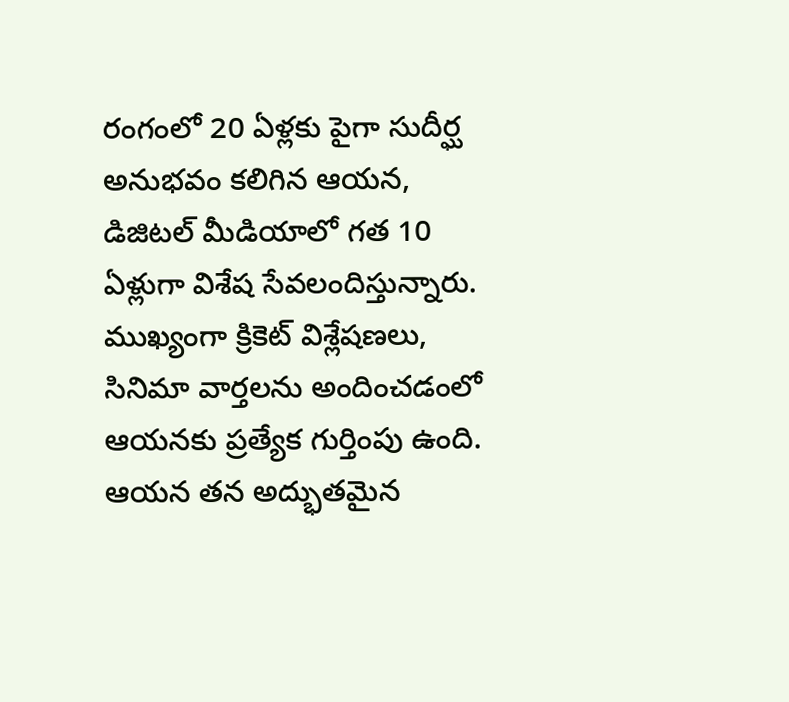రంగంలో 20 ఏళ్లకు పైగా సుదీర్ఘ అనుభవం కలిగిన ఆయన, డిజిటల్ మీడియాలో గత 10 ఏళ్లుగా విశేష సేవలందిస్తున్నారు. ముఖ్యంగా క్రికెట్ విశ్లేషణలు, సినిమా వార్తలను అందించడంలో ఆయనకు ప్రత్యేక గుర్తింపు ఉంది. ఆయన తన అద్భుతమైన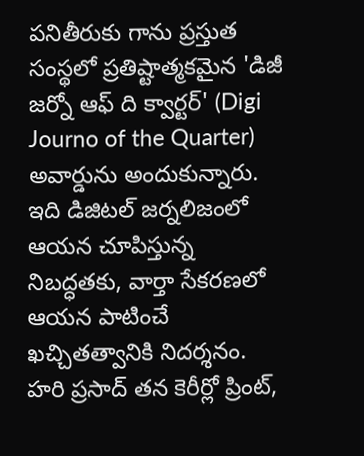పనితీరుకు గాను ప్రస్తుత సంస్థలో ప్రతిష్టాత్మకమైన 'డిజీ జర్నో ఆఫ్ ది క్వార్టర్' (Digi Journo of the Quarter) అవార్డును అందుకున్నారు. ఇది డిజిటల్ జర్నలిజంలో ఆయన చూపిస్తున్న నిబద్ధతకు, వార్తా సేకరణలో ఆయన పాటించే ఖచ్చితత్వానికి నిదర్శనం. హరి ప్రసాద్ తన కెరీర్లో ప్రింట్,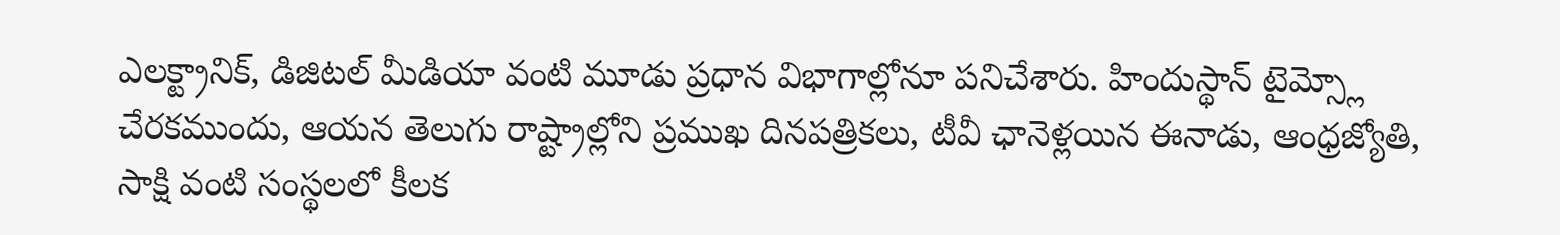ఎలక్ట్రానిక్, డిజిటల్ మీడియా వంటి మూడు ప్రధాన విభాగాల్లోనూ పనిచేశారు. హిందుస్థాన్ టైమ్స్లో చేరకముందు, ఆయన తెలుగు రాష్ట్రాల్లోని ప్రముఖ దినపత్రికలు, టీవీ ఛానెళ్లయిన ఈనాడు, ఆంధ్రజ్యోతి, సాక్షి వంటి సంస్థలలో కీలక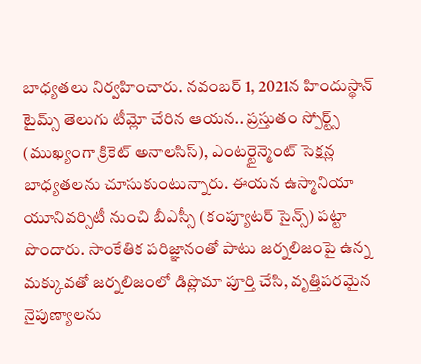బాధ్యతలు నిర్వహించారు. నవంబర్ 1, 2021న హిందుస్థాన్ టైమ్స్ తెలుగు టీమ్లో చేరిన ఆయన.. ప్రస్తుతం స్పోర్ట్స్ (ముఖ్యంగా క్రికెట్ అనాలసిస్), ఎంటర్టైన్మెంట్ సెక్షన్ల బాధ్యతలను చూసుకుంటున్నారు. ఈయన ఉస్మానియా యూనివర్సిటీ నుంచి బీఎస్సీ (కంప్యూటర్ సైన్స్) పట్టా పొందారు. సాంకేతిక పరిజ్ఞానంతో పాటు జర్నలిజంపై ఉన్న మక్కువతో జర్నలిజంలో డిప్లొమా పూర్తి చేసి, వృత్తిపరమైన నైపుణ్యాలను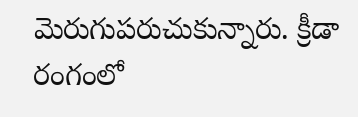మెరుగుపరుచుకున్నారు. క్రీడా రంగంలో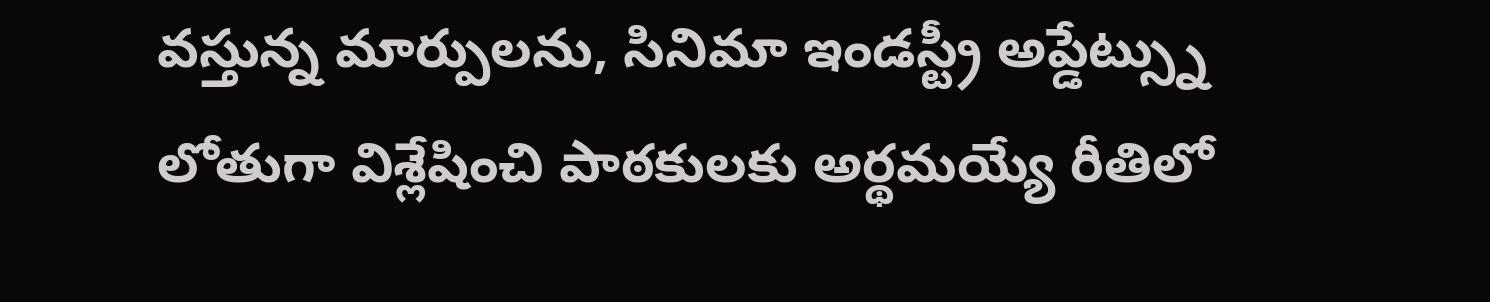వస్తున్న మార్పులను, సినిమా ఇండస్ట్రీ అప్డేట్స్ను లోతుగా విశ్లేషించి పాఠకులకు అర్థమయ్యే రీతిలో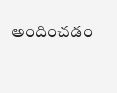అందించడం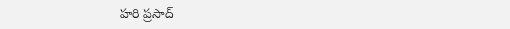హరి ప్రసాద్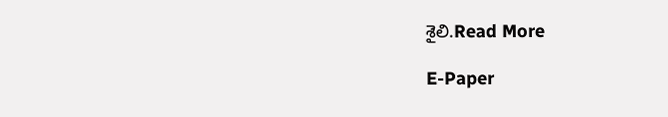శైలి.Read More

E-Paper